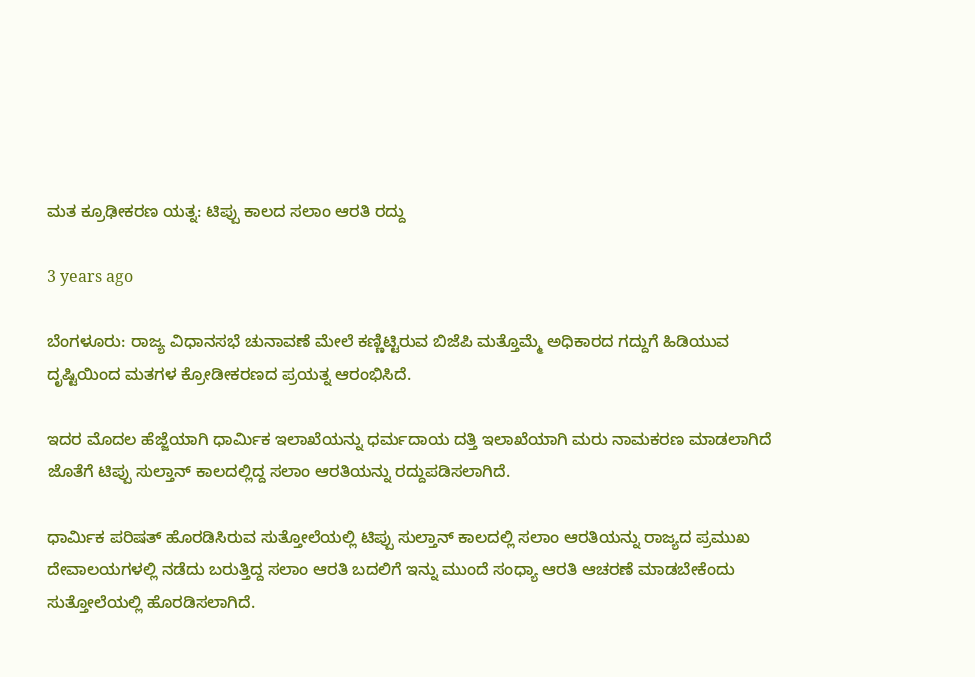ಮತ ಕ್ರೂಢೀಕರಣ ಯತ್ನ: ಟಿಪ್ಪು ಕಾಲದ ಸಲಾಂ ಆರತಿ ರದ್ದು

3 years ago

ಬೆಂಗಳೂರು: ರಾಜ್ಯ ವಿಧಾನಸಭೆ ಚುನಾವಣೆ ಮೇಲೆ ಕಣ್ಣಿಟ್ಟಿರುವ ಬಿಜೆಪಿ ಮತ್ತೊಮ್ಮೆ ಅಧಿಕಾರದ ಗದ್ದುಗೆ ಹಿಡಿಯುವ ದೃಷ್ಟಿಯಿಂದ ಮತಗಳ ಕ್ರೋಡೀಕರಣದ ಪ್ರಯತ್ನ ಆರಂಭಿಸಿದೆ.

ಇದರ ಮೊದಲ ಹೆಜ್ಜೆಯಾಗಿ ಧಾರ್ಮಿಕ ಇಲಾಖೆಯನ್ನು ಧರ್ಮದಾಯ ದತ್ತಿ ಇಲಾಖೆಯಾಗಿ ಮರು ನಾಮಕರಣ ಮಾಡಲಾಗಿದೆ ಜೊತೆಗೆ ಟಿಪ್ಪು ಸುಲ್ತಾನ್ ಕಾಲದಲ್ಲಿದ್ದ ಸಲಾಂ ಆರತಿಯನ್ನು ರದ್ದುಪಡಿಸಲಾಗಿದೆ.

ಧಾರ್ಮಿಕ ಪರಿಷತ್ ಹೊರಡಿಸಿರುವ ಸುತ್ತೋಲೆಯಲ್ಲಿ ಟಿಪ್ಪು ಸುಲ್ತಾನ್ ಕಾಲದಲ್ಲಿ ಸಲಾಂ ಆರತಿಯನ್ನು ರಾಜ್ಯದ ಪ್ರಮುಖ ದೇವಾಲಯಗಳಲ್ಲಿ ನಡೆದು ಬರುತ್ತಿದ್ದ ಸಲಾಂ ಆರತಿ ಬದಲಿಗೆ ಇನ್ನು ಮುಂದೆ ಸಂಧ್ಯಾ ಆರತಿ ಆಚರಣೆ ಮಾಡಬೇಕೆಂದು ಸುತ್ತೋಲೆಯಲ್ಲಿ ಹೊರಡಿಸಲಾಗಿದೆ.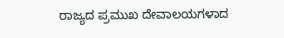ರಾಜ್ಯದ ಪ್ರಮುಖ ದೇವಾಲಯಗಳಾದ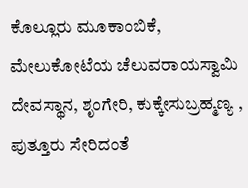ಕೊಲ್ಲೂರು ಮೂಕಾಂಬಿಕೆ, ಮೇಲುಕೋಟೆಯ ಚೆಲುವರಾಯಸ್ವಾಮಿ ದೇವಸ್ಥಾನ, ಶೃಂಗೇರಿ, ಕುಕ್ಕೇಸುಬ್ರಹ್ಮಣ್ಯ , ಪುತ್ತೂರು ಸೇರಿದಂತೆ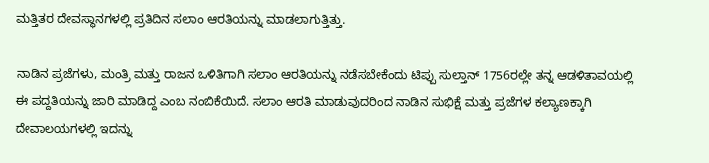ಮತ್ತಿತರ ದೇವಸ್ಥಾನಗಳಲ್ಲಿ ಪ್ರತಿದಿನ ಸಲಾಂ ಆರತಿಯನ್ನು ಮಾಡಲಾಗುತ್ತಿತ್ತು.

ನಾಡಿನ ಪ್ರಜೆಗಳು, ಮಂತ್ರಿ ಮತ್ತು ರಾಜನ ಒಳಿತಿಗಾಗಿ ಸಲಾಂ ಆರತಿಯನ್ನು ನಡೆಸಬೇಕೆಂದು ಟಿಪ್ಪು ಸುಲ್ತಾನ್ 1756ರಲ್ಲೇ ತನ್ನ ಆಡಳಿತಾವಯಲ್ಲಿ ಈ ಪದ್ದತಿಯನ್ನು ಜಾರಿ ಮಾಡಿದ್ದ ಎಂಬ ನಂಬಿಕೆಯಿದೆ. ಸಲಾಂ ಆರತಿ ಮಾಡುವುದರಿಂದ ನಾಡಿನ ಸುಭಿಕ್ಷೆ ಮತ್ತು ಪ್ರಜೆಗಳ ಕಲ್ಯಾಣಕ್ಕಾಗಿ ದೇವಾಲಯಗಳಲ್ಲಿ ಇದನ್ನು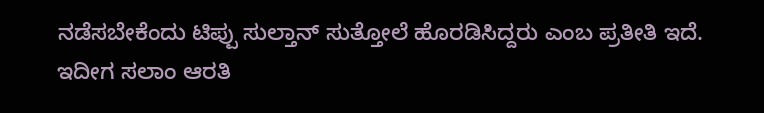ನಡೆಸಬೇಕೆಂದು ಟಿಪ್ಪು ಸುಲ್ತಾನ್ ಸುತ್ತೋಲೆ ಹೊರಡಿಸಿದ್ದರು ಎಂಬ ಪ್ರತೀತಿ ಇದೆ. ಇದೀಗ ಸಲಾಂ ಆರತಿ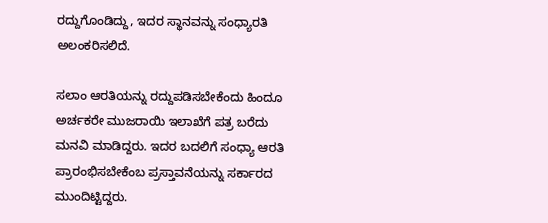ರದ್ದುಗೊಂಡಿದ್ದು, ಇದರ ಸ್ಥಾನವನ್ನು ಸಂಧ್ಯಾರತಿ ಅಲಂಕರಿಸಲಿದೆ.

ಸಲಾಂ ಆರತಿಯನ್ನು ರದ್ದುಪಡಿಸಬೇಕೆಂದು ಹಿಂದೂ ಅರ್ಚಕರೇ ಮುಜರಾಯಿ ಇಲಾಖೆಗೆ ಪತ್ರ ಬರೆದು ಮನವಿ ಮಾಡಿದ್ದರು. ಇದರ ಬದಲಿಗೆ ಸಂಧ್ಯಾ ಆರತಿ ಪ್ರಾರಂಭಿಸಬೇಕೆಂಬ ಪ್ರಸ್ತಾವನೆಯನ್ನು ಸರ್ಕಾರದ ಮುಂದಿಟ್ಟಿದ್ದರು.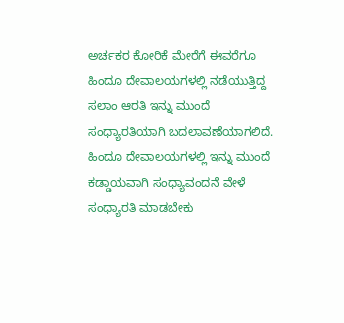ಅರ್ಚಕರ ಕೋರಿಕೆ ಮೇರೆಗೆ ಈವರೆಗೂ ಹಿಂದೂ ದೇವಾಲಯಗಳಲ್ಲಿ ನಡೆಯುತ್ತಿದ್ದ ಸಲಾಂ ಆರತಿ ಇನ್ನು ಮುಂದೆ ಸಂಧ್ಯಾರತಿಯಾಗಿ ಬದಲಾವಣೆಯಾಗಲಿದೆ. ಹಿಂದೂ ದೇವಾಲಯಗಳಲ್ಲಿ ಇನ್ನು ಮುಂದೆ ಕಡ್ಡಾಯವಾಗಿ ಸಂಧ್ಯಾವಂದನೆ ವೇಳೆ ಸಂಧ್ಯಾರತಿ ಮಾಡಬೇಕು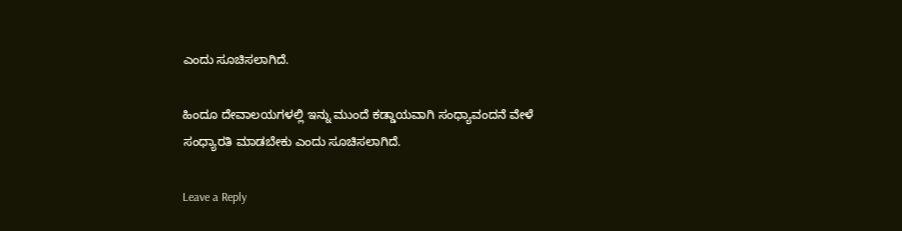ಎಂದು ಸೂಚಿಸಲಾಗಿದೆ.

ಹಿಂದೂ ದೇವಾಲಯಗಳಲ್ಲಿ ಇನ್ನು ಮುಂದೆ ಕಡ್ಡಾಯವಾಗಿ ಸಂಧ್ಯಾವಂದನೆ ವೇಳೆ ಸಂಧ್ಯಾರತಿ ಮಾಡಬೇಕು ಎಂದು ಸೂಚಿಸಲಾಗಿದೆ.

Leave a Reply